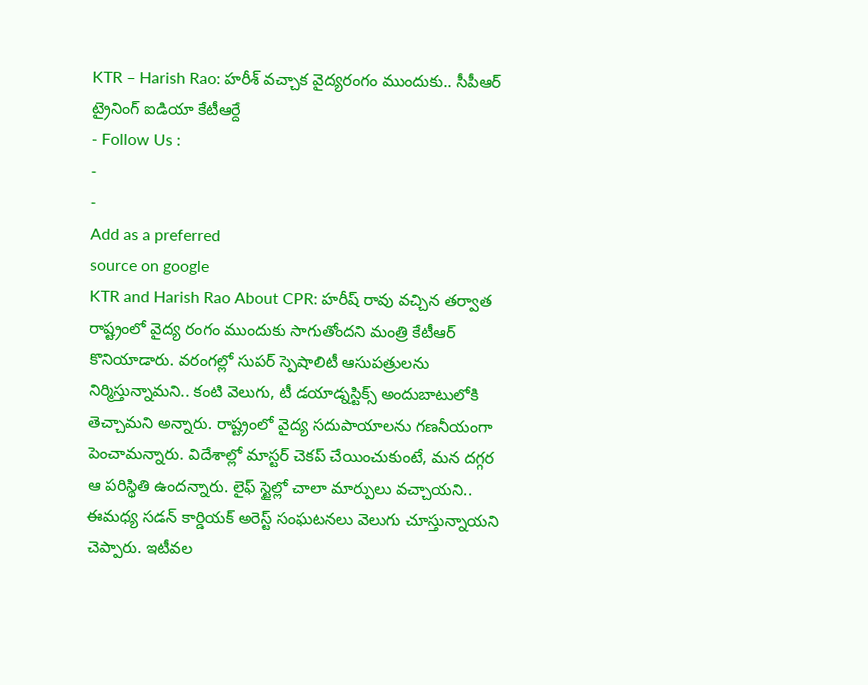KTR – Harish Rao: హరీశ్ వచ్చాక వైద్యరంగం ముందుకు.. సీపీఆర్ ట్రైనింగ్ ఐడియా కేటీఆర్దే
- Follow Us :
-
-
Add as a preferred
source on google
KTR and Harish Rao About CPR: హరీష్ రావు వచ్చిన తర్వాత రాష్ట్రంలో వైద్య రంగం ముందుకు సాగుతోందని మంత్రి కేటీఆర్ కొనియాడారు. వరంగల్లో సుపర్ స్పెషాలిటీ ఆసుపత్రులను నిర్మిస్తున్నామని.. కంటి వెలుగు, టీ డయాడ్నస్టిక్స్ అందుబాటులోకి తెచ్చామని అన్నారు. రాష్ట్రంలో వైద్య సదుపాయాలను గణనీయంగా పెంచామన్నారు. విదేశాల్లో మాస్టర్ చెకప్ చేయించుకుంటే, మన దగ్గర ఆ పరిస్థితి ఉందన్నారు. లైఫ్ స్టైల్లో చాలా మార్పులు వచ్చాయని.. ఈమధ్య సడన్ కార్డియక్ అరెస్ట్ సంఘటనలు వెలుగు చూస్తున్నాయని చెప్పారు. ఇటీవల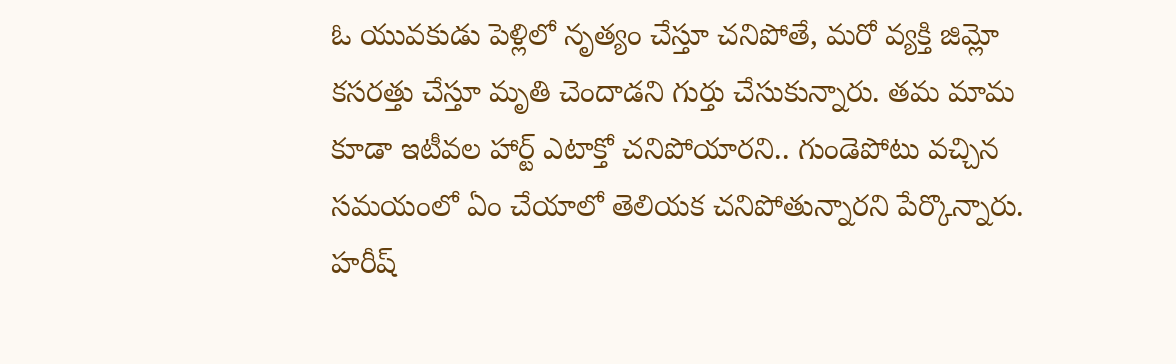ఓ యువకుడు పెళ్లిలో నృత్యం చేస్తూ చనిపోతే, మరో వ్యక్తి జిమ్లో కసరత్తు చేస్తూ మృతి చెందాడని గుర్తు చేసుకున్నారు. తమ మామ కూడా ఇటీవల హార్ట్ ఎటాక్తో చనిపోయారని.. గుండెపోటు వచ్చిన సమయంలో ఏం చేయాలో తెలియక చనిపోతున్నారని పేర్కొన్నారు. హరీష్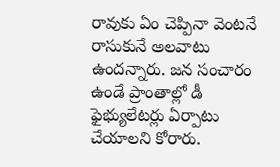రావుకు ఏం చెప్పినా వెంటనే రాసుకునే అలవాటు ఉందన్నారు. జన సంచారం ఉండే ప్రాంతాల్లో డీ ఫైభ్యులేటర్లు ఏర్పాటు చేయాలని కోరారు.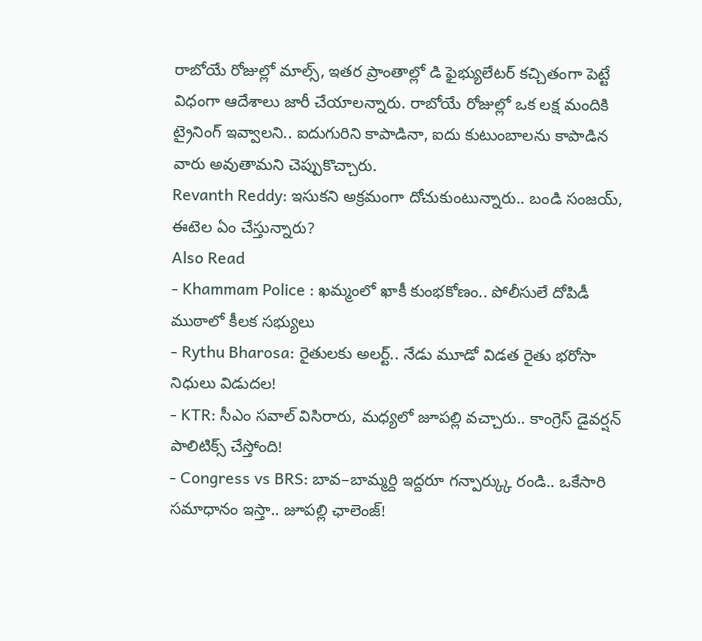రాబోయే రోజుల్లో మాల్స్, ఇతర ప్రాంతాల్లో డి ఫైభ్యులేటర్ కచ్చితంగా పెట్టే విధంగా ఆదేశాలు జారీ చేయాలన్నారు. రాబోయే రోజుల్లో ఒక లక్ష మందికి ట్రైనింగ్ ఇవ్వాలని.. ఐదుగురిని కాపాడినా, ఐదు కుటుంబాలను కాపాడిన వారు అవుతామని చెప్పుకొచ్చారు.
Revanth Reddy: ఇసుకని అక్రమంగా దోచుకుంటున్నారు.. బండి సంజయ్, ఈటెల ఏం చేస్తున్నారు?
Also Read
- Khammam Police : ఖమ్మంలో ఖాకీ కుంభకోణం.. పోలీసులే దోపిడీ ముఠాలో కీలక సభ్యులు
- Rythu Bharosa: రైతులకు అలర్ట్.. నేడు మూడో విడత రైతు భరోసా నిధులు విడుదల!
- KTR: సీఎం సవాల్ విసిరారు, మధ్యలో జూపల్లి వచ్చారు.. కాంగ్రెస్ డైవర్షన్ పాలిటిక్స్ చేస్తోంది!
- Congress vs BRS: బావ–బామ్మర్ది ఇద్దరూ గన్పార్క్కు రండి.. ఒకేసారి సమాధానం ఇస్తా.. జూపల్లి ఛాలెంజ్!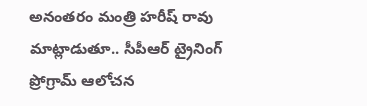అనంతరం మంత్రి హరీష్ రావు మాట్లాడుతూ.. సీపీఆర్ ట్రైనింగ్ ప్రోగ్రామ్ ఆలోచన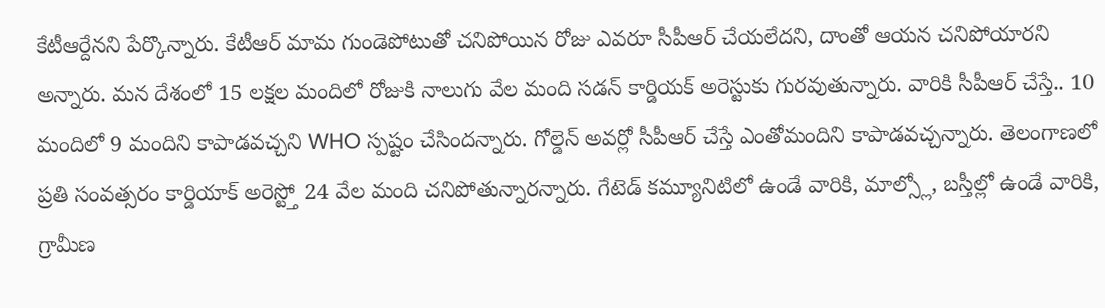కేటీఆర్దేనని పేర్కొన్నారు. కేటీఆర్ మామ గుండెపోటుతో చనిపోయిన రోజు ఎవరూ సీపీఆర్ చేయలేదని, దాంతో ఆయన చనిపోయారని అన్నారు. మన దేశంలో 15 లక్షల మందిలో రోజుకి నాలుగు వేల మంది సడన్ కార్డియక్ అరెస్టుకు గురవుతున్నారు. వారికి సీపీఆర్ చేస్తే.. 10 మందిలో 9 మందిని కాపాడవచ్చని WHO స్పష్టం చేసిందన్నారు. గోల్డెన్ అవర్లో సీపీఆర్ చేస్తే ఎంతోమందిని కాపాడవచ్చన్నారు. తెలంగాణలో ప్రతి సంవత్సరం కార్డియాక్ అరెస్ట్తో 24 వేల మంది చనిపోతున్నారన్నారు. గేటెడ్ కమ్యూనిటిలో ఉండే వారికి, మాల్స్లో, బస్తీల్లో ఉండే వారికి, గ్రామీణ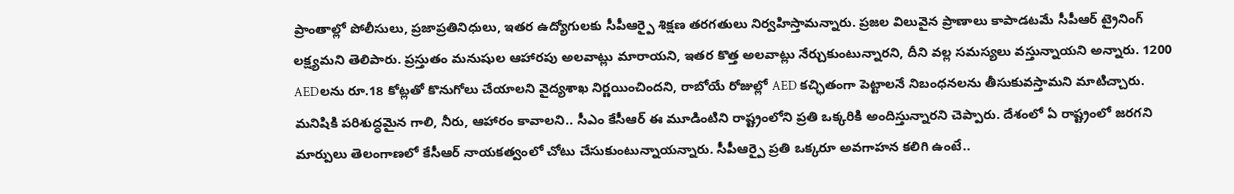ప్రాంతాల్లో పోలీసులు, ప్రజాప్రతినిధులు, ఇతర ఉద్యోగులకు సీపీఆర్పై శిక్షణ తరగతులు నిర్వహిస్తామన్నారు. ప్రజల విలువైన ప్రాణాలు కాపాడటమే సీపీఆర్ ట్రైనింగ్ లక్ష్యమని తెలిపారు. ప్రస్తుతం మనుషుల ఆహారపు అలవాట్లు మారాయని, ఇతర కొత్త అలవాట్లు నేర్చుకుంటున్నారని, దీని వల్ల సమస్యలు వస్తున్నాయని అన్నారు. 1200 AEDలను రూ.18 కోట్లతో కొనుగోలు చేయాలని వైద్యశాఖ నిర్ణయించిందని, రాబోయే రోజుల్లో AED కచ్ఛితంగా పెట్టాలనే నిబంధనలను తీసుకువస్తామని మాటిచ్చారు. మనిషికి పరిశుద్ధమైన గాలి, నీరు, ఆహారం కావాలని.. సీఎం కేసీఆర్ ఈ మూడింటిని రాష్ట్రంలోని ప్రతి ఒక్కరికి అందిస్తున్నారని చెప్పారు. దేశంలో ఏ రాష్ట్రంలో జరగని మార్పులు తెలంగాణలో కేసీఆర్ నాయకత్వంలో చోటు చేసుకుంటున్నాయన్నారు. సీపీఆర్పై ప్రతి ఒక్కరూ అవగాహన కలిగి ఉంటే..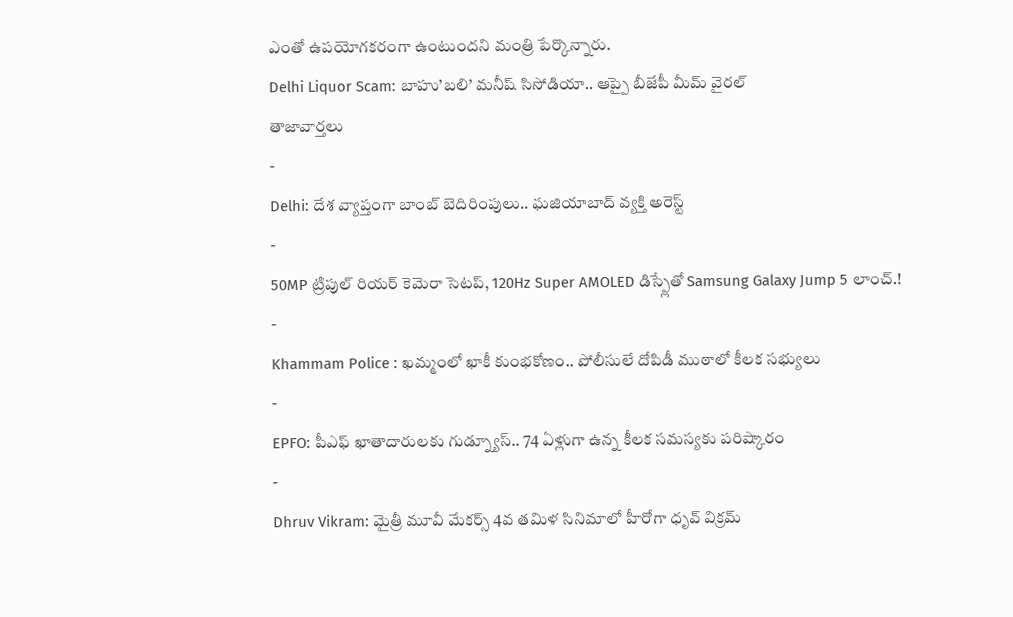ఎంతో ఉపయోగకరంగా ఉంటుందని మంత్రి పేర్కొన్నారు.
Delhi Liquor Scam: బాహు’బలి’ మనీష్ సిసోడియా.. ఆప్పై బీజేపీ మీమ్ వైరల్
తాజావార్తలు
-
Delhi: దేశ వ్యాప్తంగా బాంబ్ బెదిరింపులు.. ఘజియాబాద్ వ్యక్తి అరెస్ట్
-
50MP ట్రిపుల్ రియర్ కెమెరా సెటప్, 120Hz Super AMOLED డిస్ప్లేతో Samsung Galaxy Jump 5 లాంచ్.!
-
Khammam Police : ఖమ్మంలో ఖాకీ కుంభకోణం.. పోలీసులే దోపిడీ ముఠాలో కీలక సభ్యులు
-
EPFO: పీఎఫ్ ఖాతాదారులకు గుడ్న్యూస్.. 74 ఏళ్లుగా ఉన్న కీలక సమస్యకు పరిష్కారం
-
Dhruv Vikram: మైత్రీ మూవీ మేకర్స్ 4వ తమిళ సినిమాలో హీరోగా ధృవ్ విక్రమ్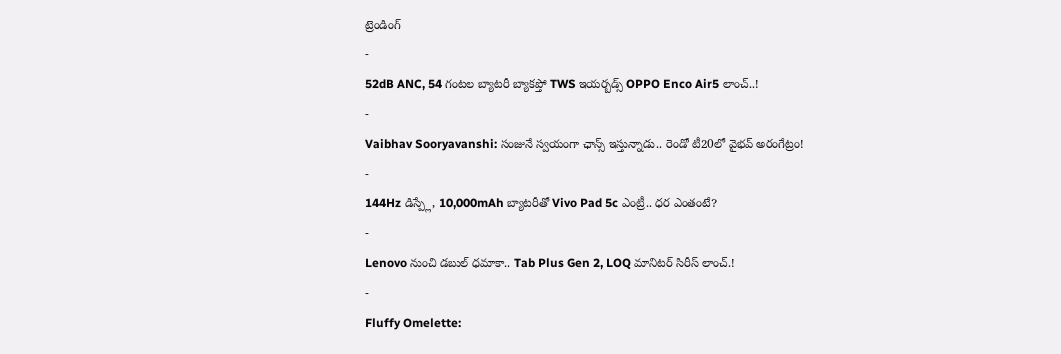ట్రెండింగ్
-
52dB ANC, 54 గంటల బ్యాటరీ బ్యాకప్తో TWS ఇయర్బడ్స్ OPPO Enco Air5 లాంచ్..!
-
Vaibhav Sooryavanshi: సంజునే స్వయంగా ఛాన్స్ ఇస్తున్నాడు.. రెండో టీ20లో వైభవ్ అరంగేట్రం!
-
144Hz డిస్ప్లే, 10,000mAh బ్యాటరీతో Vivo Pad 5c ఎంట్రీ.. ధర ఎంతంటే?
-
Lenovo నుంచి డబుల్ ధమాకా.. Tab Plus Gen 2, LOQ మానిటర్ సిరీస్ లాంచ్.!
-
Fluffy Omelette: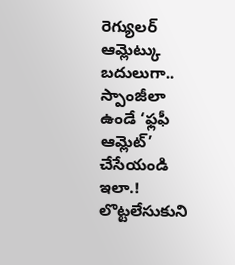రెగ్యులర్ ఆమ్లెట్కు బదులుగా.. స్పాంజీలా ఉండే ‘ఫ్లఫీ ఆమ్లెట్’ చేసేయండి ఇలా.! లొట్టలేసుకుని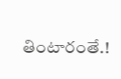తింటారంతే.!